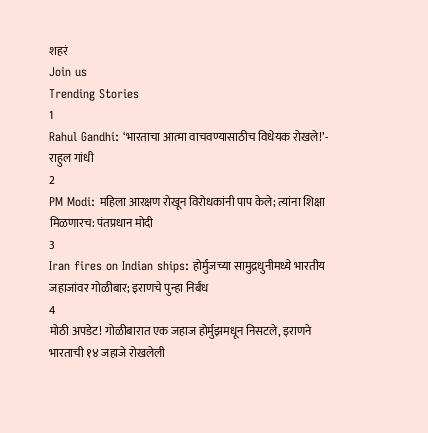शहरं
Join us
Trending Stories
1
Rahul Gandhi: ‘भारताचा आत्मा वाचवण्यासाठीच विधेयक रोखले!’- राहुल गांधी
2
PM Modi: महिला आरक्षण रोखून विरोधकांनी पाप केले; त्यांना शिक्षा मिळणारच: पंतप्रधान मोदी
3
Iran fires on Indian ships: होर्मुजच्या सामुद्रधुनीमध्ये भारतीय जहाजांवर गोळीबार; इराणचे पुन्हा निर्बंध
4
मोठी अपडेट! गोळीबारात एक जहाज होर्मुझमधून निसटले, इराणने भारताची १४ जहाजे रोखलेली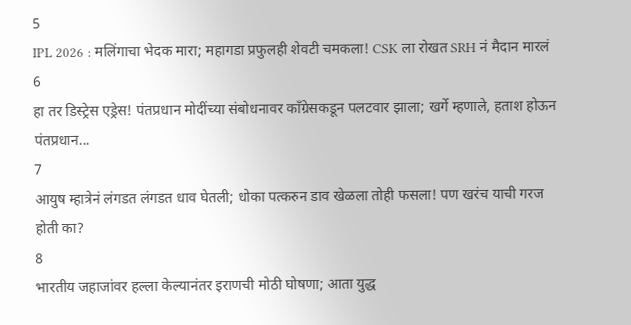5
IPL 2026 : मलिंगाचा भेदक मारा; महागडा प्रफुलही शेवटी चमकला! CSK ला रोखत SRH नं मैदान मारलं
6
हा तर डिस्ट्रेस एड्रेस! पंतप्रधान मोदींच्या संबोधनावर काँग्रेसकडून पलटवार झाला; खर्गे म्हणाले, हताश होऊन पंतप्रधान...
7
आयुष म्हात्रेनं लंगडत लंगडत धाव घेतली; धोका पत्करुन डाव खेळला तोही फसला! पण खरंच याची गरज होती का?
8
भारतीय जहाजांवर हल्ला केल्यानंतर इराणची मोठी घोषणा; आता युद्ध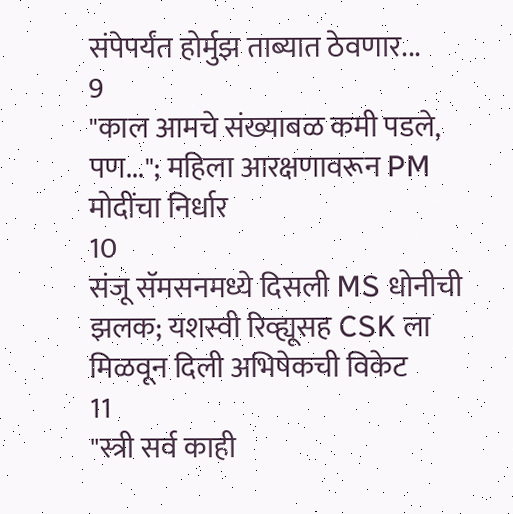संपेपर्यंत होर्मुझ ताब्यात ठेवणार...
9
"काल आमचे संख्याबळ कमी पडले, पण..."; महिला आरक्षणावरून PM मोदींचा निर्धार
10
संजू सॅमसनमध्ये दिसली MS धोनीची झलक; यशस्वी रिव्ह्यूसह CSK ला मिळवून दिली अभिषेकची विकेट
11
"स्त्री सर्व काही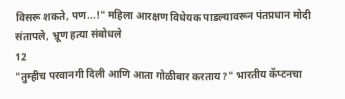विसरू शकते, पण...!" महिला आरक्षण विधेयक पाडल्यावरून पंतप्रधान मोदी संतापले, भ्रूण हत्या संबोधले
12
"तुम्हीच परवानगी दिली आणि आता गोळीबार करताय?" भारतीय कॅप्टनचा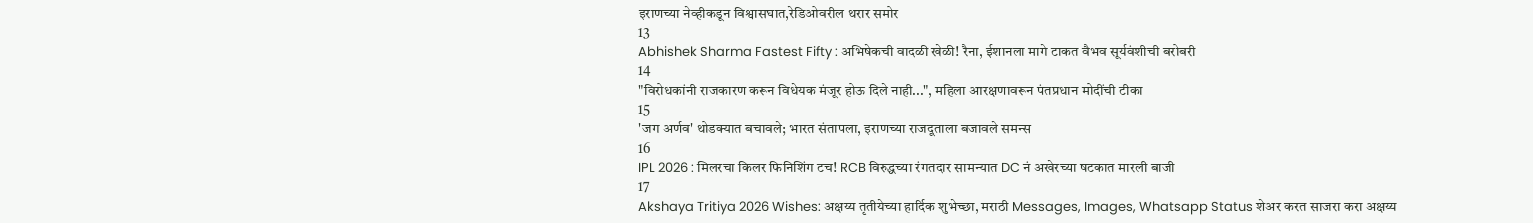इराणच्या नेव्हीकडून विश्वासघात,रेडिओवरील थरार समोर
13
Abhishek Sharma Fastest Fifty : अभिषेकची वादळी खेळी! रैना, ईशानला मागे टाकत वैभव सूर्यवंशीची बरोबरी
14
"विरोधकांनी राजकारण करून विधेयक मंजूर होऊ दिले नाही...", महिला आरक्षणावरून पंतप्रधान मोदींची टीका
15
'जग अर्णव' थोडक्यात बचावले; भारत संतापला, इराणच्या राजदूताला बजावले समन्स
16
IPL 2026 : मिलरचा किलर फिनिशिंग टच! RCB विरुद्धच्या रंगतदार सामन्यात DC नं अखेरच्या षटकात मारली बाजी
17
Akshaya Tritiya 2026 Wishes: अक्षय्य तृतीयेच्या हार्दिक शुभेच्छा, मराठी Messages, Images, Whatsapp Status शेअर करत साजरा करा अक्षय्य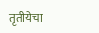तृतीयेचा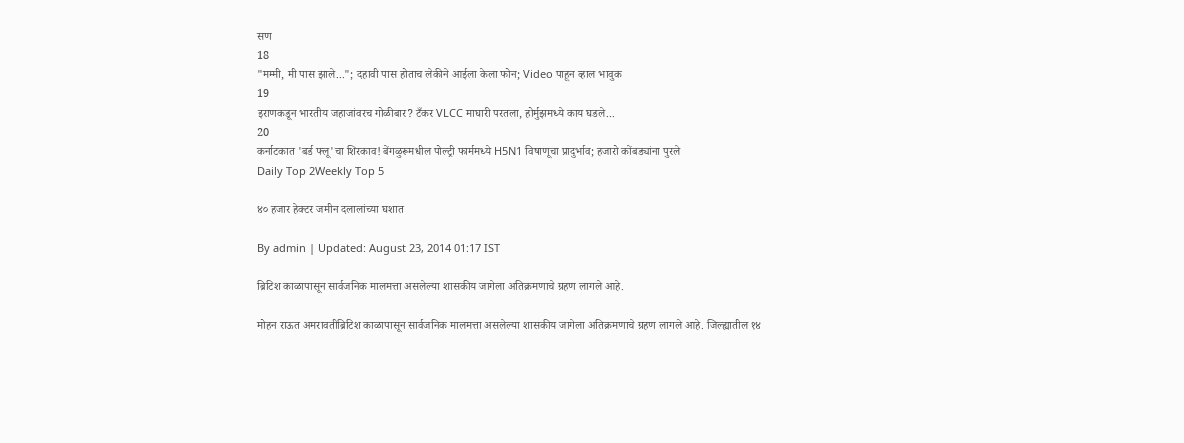सण
18
"मम्मी, मी पास झाले..."; दहावी पास होताच लेकीने आईला केला फोन; Video पाहून व्हाल भावुक
19
इराणकडून भारतीय जहाजांवरच गोळीबार? टँकर VLCC माघारी परतला, होर्मुझमध्ये काय घडले...
20
कर्नाटकात 'बर्ड फ्लू'चा शिरकाव! बेंगळुरूमधील पोल्ट्री फार्ममध्ये H5N1 विषाणूचा प्रादुर्भाव; हजारो कोंबड्यांना पुरले
Daily Top 2Weekly Top 5

४० हजार हेक्टर जमीन दलालांच्या घशात

By admin | Updated: August 23, 2014 01:17 IST

ब्रिटिश काळापासून सार्वजनिक मालमत्ता असलेल्या शासकीय जागेला अतिक्रमणाचे ग्रहण लागले आहे.

मोहन राऊत अमरावतीब्रिटिश काळापासून सार्वजनिक मालमत्ता असलेल्या शासकीय जागेला अतिक्रमणाचे ग्रहण लागले आहे. जिल्ह्यातील १४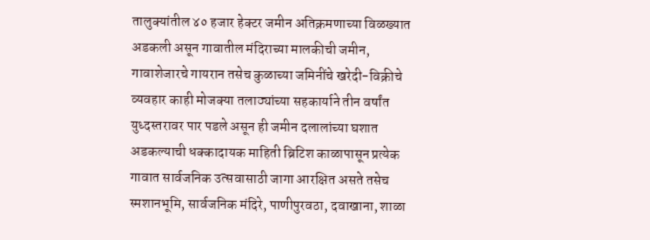तालुक्यांतील ४० हजार हेक्टर जमीन अतिक्रमणाच्या विळख्यात अडकली असून गावातील मंदिराच्या मालकीची जमीन, गावाशेजारचे गायरान तसेच कुळाच्या जमिनींचे खरेदी-विक्रीचे व्यवहार काही मोजक्या तलाठ्यांच्या सहकार्याने तीन वर्षांत युध्दस्तरावर पार पडले असून ही जमीन दलालांच्या घशात अडकल्याची धक्कादायक माहिती ब्रिटिश काळापासून प्रत्येक गावात सार्वजनिक उत्सवासाठी जागा आरक्षित असते तसेच स्मशानभूमि, सार्वजनिक मंदिरे, पाणीपुरवठा, दवाखाना, शाळा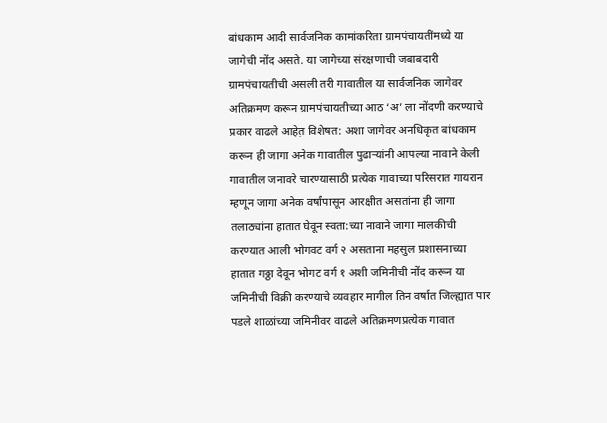बांधकाम आदी सार्वजनिक कामांकरिता ग्रामपंचायतींमध्ये या जागेची नोंद असते. या जागेच्या संरक्षणाची जबाबदारी ग्रामपंचायतीची असली तरी गावातील या सार्वजनिक जागेवर अतिक्रमण करून ग्रामपंचायतीच्या आठ ‘अ’ ला नोंदणी करण्याचे प्रकार वाढले आहेत़ विशेषत: अशा जागेवर अनधिकृत बांधकाम करून ही जागा अनेक गावातील पुढाऱ्यांनी आपल्या नावाने केली गावातील जनावरे चारण्यासाठी प्रत्येक गावाच्या परिसरात गायरान म्हणून जागा अनेक वर्षांपासून आरक्षीत असतांना ही जागा तलाठ्यांना हातात घेवून स्वता:च्या नावाने जागा मालकीची करण्यात आली भोगवट वर्ग २ असताना महसुल प्रशासनाच्या हातात गठ्ठा देवून भोगट वर्ग १ अशी जमिनीची नोंद करून या जमिनीची विक्री करण्याचे व्यवहार मागील तिन वर्षात जिल्ह्यात पार पडले शाळांच्या जमिनीवर वाढले अतिक्रमणप्रत्येक गावात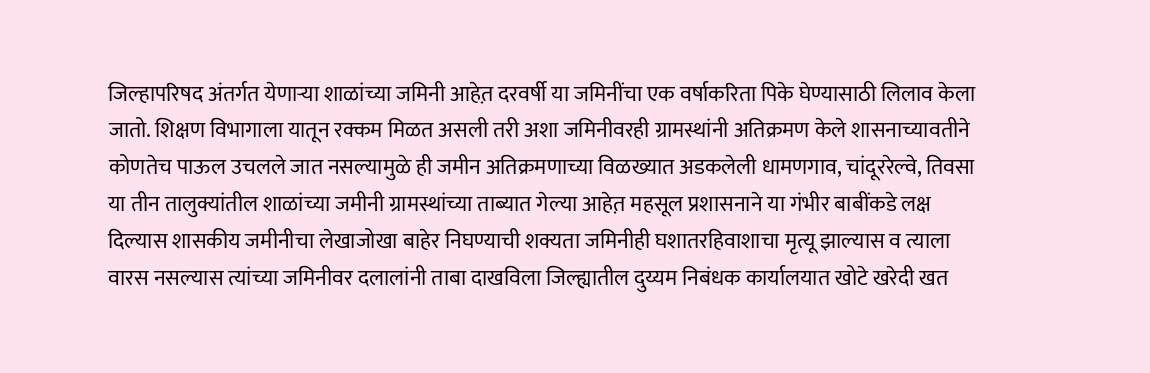जिल्हापरिषद अंतर्गत येणाऱ्या शाळांच्या जमिनी आहेत़ दरवर्षी या जमिनींचा एक वर्षाकरिता पिके घेण्यासाठी लिलाव केला जातो. शिक्षण विभागाला यातून रक्कम मिळत असली तरी अशा जमिनीवरही ग्रामस्थांनी अतिक्रमण केले शासनाच्यावतीने कोणतेच पाऊल उचलले जात नसल्यामुळे ही जमीन अतिक्रमणाच्या विळख्यात अडकलेली धामणगाव, चांदूररेल्वे, तिवसा या तीन तालुक्यांतील शाळांच्या जमीनी ग्रामस्थांच्या ताब्यात गेल्या आहेत़ महसूल प्रशासनाने या गंभीर बाबींकडे लक्ष दिल्यास शासकीय जमीनीचा लेखाजोखा बाहेर निघण्याची शक्यता जमिनीही घशातरहिवाशाचा मृत्यू झाल्यास व त्याला वारस नसल्यास त्यांच्या जमिनीवर दलालांनी ताबा दाखविला जिल्ह्यातील दुय्यम निबंधक कार्यालयात खोटे खरेदी खत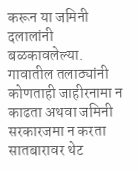करून या जमिनी दलालांनी बळकावलेल्या. गावातील तलाठ्यांनी कोणताही जाहीरनामा न काढता अथवा जमिनी सरकारजमा न करता सातबारावर थेट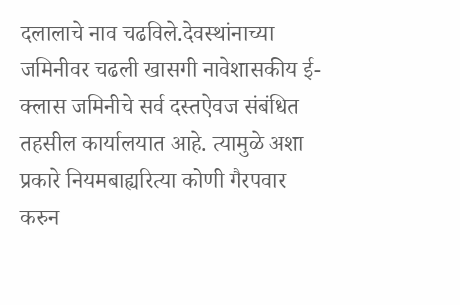दलालाचे नाव चढविले.देवस्थांनाच्या जमिनीवर चढली खासगी नावेशासकीय ई-क्लास जमिनीचे सर्व दस्तऐवज संबंधित तहसील कार्यालयात आहे. त्यामुळे अशा प्रकारे नियमबाह्यरित्या कोणी गैरपवार करुन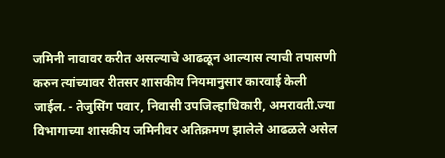जमिनी नावावर करीत असल्याचे आढळून आल्यास त्याची तपासणी करुन त्यांच्यावर रीतसर शासकीय नियमानुसार कारवाई केली जाईल. - तेजुसिंग पवार, निवासी उपजिल्हाधिकारी, अमरावती.ज्या विभागाच्या शासकीय जमिनीवर अतिक्रमण झालेले आढळले असेल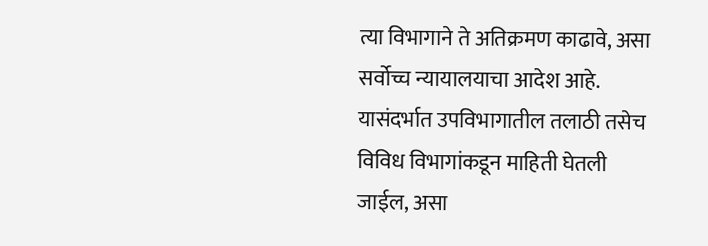त्या विभागाने ते अतिक्रमण काढावे, असा सर्वोच्च न्यायालयाचा आदेश आहे. यासंदर्भात उपविभागातील तलाठी तसेच विविध विभागांकडून माहिती घेतली जाईल, असा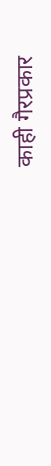काही गैरप्रकार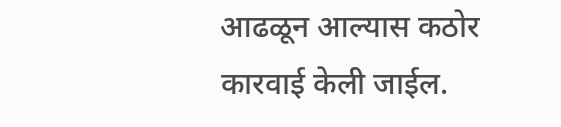आढळून आल्यास कठोर कारवाई केली जाईल.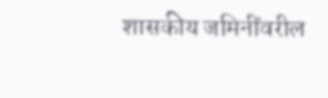शासकीय जमिनींवरील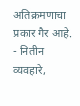अतिक्रमणाचा प्रकार गैर आहे. - नितीन व्यवहारे,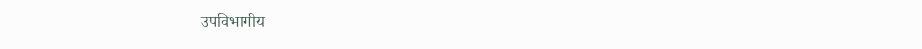उपविभागीय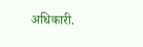अधिकारी.